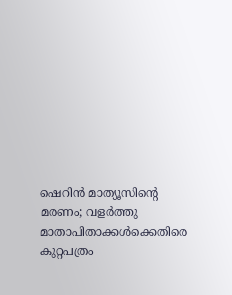ഷെറിന്‍ മാത്യൂസിന്റെ മരണം; വളര്‍ത്തു മാതാപിതാക്കള്‍ക്കെതിരെ കുറ്റപത്രം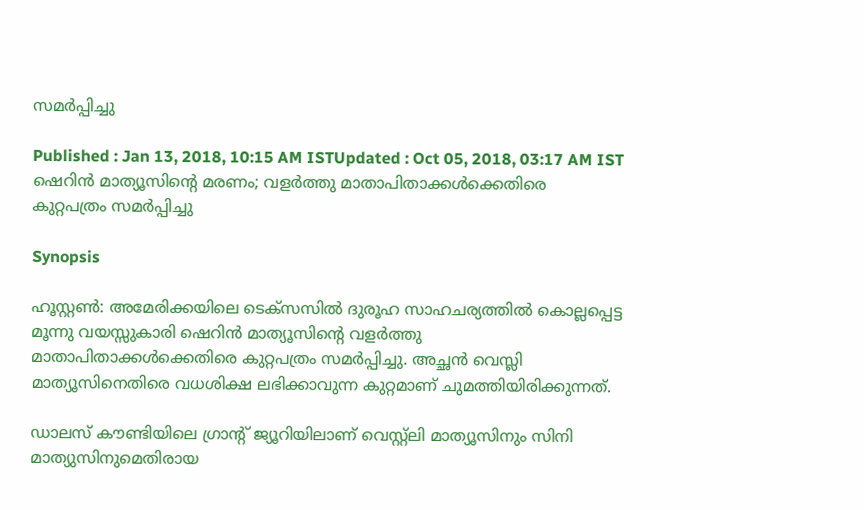സമര്‍പ്പിച്ചു

Published : Jan 13, 2018, 10:15 AM ISTUpdated : Oct 05, 2018, 03:17 AM IST
ഷെറിന്‍ മാത്യൂസിന്റെ മരണം; വളര്‍ത്തു മാതാപിതാക്കള്‍ക്കെതിരെ കുറ്റപത്രം സമര്‍പ്പിച്ചു

Synopsis

ഹൂസ്റ്റണ്‍: അമേരിക്കയിലെ ടെക്‌സസില്‍ ദുരൂഹ സാഹചര്യത്തില്‍ കൊല്ലപ്പെട്ട മൂന്നു വയസ്സുകാരി ഷെറിന്‍ മാത്യൂസിന്റെ വളര്‍ത്തു മാതാപിതാക്കള്‍ക്കെതിരെ കുറ്റപത്രം സമര്‍പ്പിച്ചു. അച്ഛന്‍ വെസ്ലി മാത്യൂസിനെതിരെ വധശിക്ഷ ലഭിക്കാവുന്ന കുറ്റമാണ് ചുമത്തിയിരിക്കുന്നത്.

ഡാലസ് കൗണ്ടിയിലെ ഗ്രാന്റ് ജ്യൂറിയിലാണ് വെസ്റ്റ്‌ലി മാത്യൂസിനും സിനി മാത്യുസിനുമെതിരായ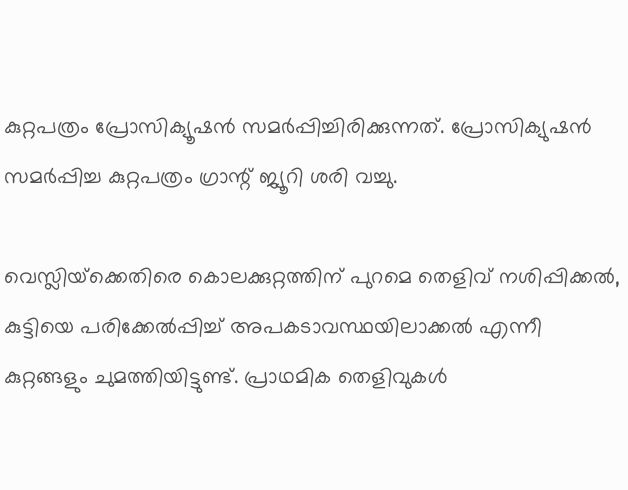കുറ്റപത്രം പ്രോസിക്യൂഷന്‍ സമര്‍പ്പിച്ചിരിക്കുന്നത്. പ്രോസിക്യുഷന്‍ സമര്‍പ്പിച്ച കുറ്റപത്രം ഗ്രാന്റ് ജ്യൂറി ശരി വച്ചു.

വെസ്ലിയ്‌ക്കെതിരെ കൊലക്കുറ്റത്തിന് പുറമെ തെളിവ് നശിപ്പിക്കല്‍, കുട്ടിയെ പരിക്കേല്‍പ്പിച്ച് അപകടാവസ്ഥയിലാക്കല്‍ എന്നീ കുറ്റങ്ങളും ചുമത്തിയിട്ടുണ്ട്. പ്രാഥമിക തെളിവുകള്‍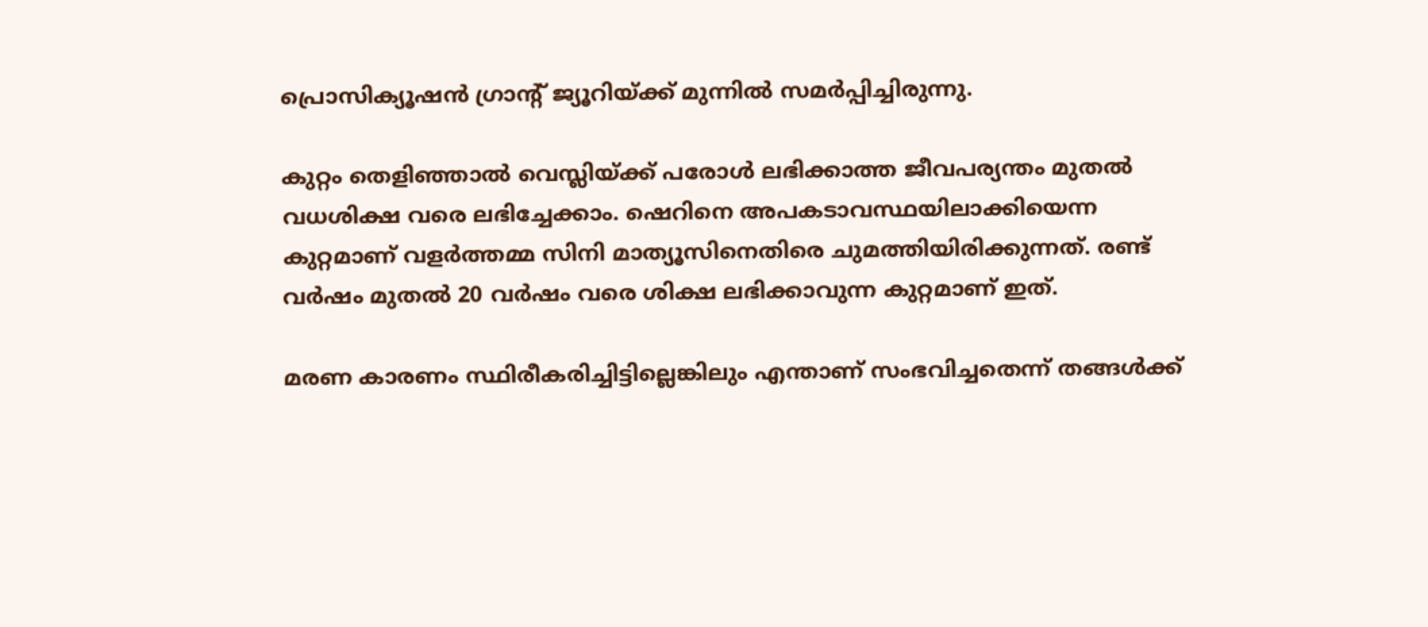പ്രൊസിക്യൂഷന്‍ ഗ്രാന്റ് ജ്യൂറിയ്ക്ക് മുന്നില്‍ സമര്‍പ്പിച്ചിരുന്നു.

കുറ്റം തെളിഞ്ഞാല്‍ വെസ്ലിയ്ക്ക് പരോള്‍ ലഭിക്കാത്ത ജീവപര്യന്തം മുതല്‍ വധശിക്ഷ വരെ ലഭിച്ചേക്കാം. ഷെറിനെ അപകടാവസ്ഥയിലാക്കിയെന്ന കുറ്റമാണ് വളര്‍ത്തമ്മ സിനി മാത്യൂസിനെതിരെ ചുമത്തിയിരിക്കുന്നത്. രണ്ട് വര്‍ഷം മുതല്‍ 20 വര്‍ഷം വരെ ശിക്ഷ ലഭിക്കാവുന്ന കുറ്റമാണ് ഇത്.

മരണ കാരണം സ്ഥിരീകരിച്ചിട്ടില്ലെങ്കിലും എന്താണ് സംഭവിച്ചതെന്ന് തങ്ങള്‍ക്ക്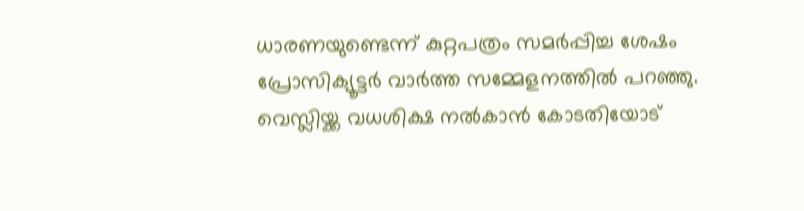ധാരണയുണ്ടെന്ന് കുറ്റപത്രം സമര്‍പ്പിച്ച ശേഷം പ്രോസിക്യൂട്ടര്‍ വാര്‍ത്ത സമ്മേളനത്തില്‍ പറഞ്ഞു. വെസ്ലിയ്ക്ക വധശിക്ഷ നല്‍കാന്‍ കോടതിയോട്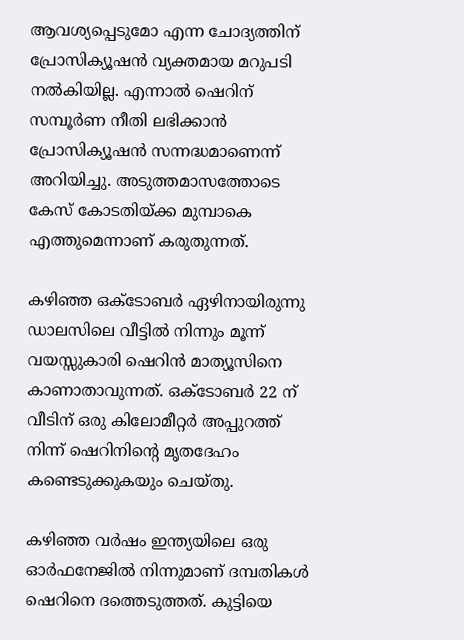ആവശ്യപ്പെടുമോ എന്ന ചോദ്യത്തിന് പ്രോസിക്യൂഷന്‍ വ്യക്തമായ മറുപടി നല്‍കിയില്ല. എന്നാല്‍ ഷെറിന് സമ്പൂര്‍ണ നീതി ലഭിക്കാന്‍ പ്രോസിക്യൂഷന്‍ സന്നദ്ധമാണെന്ന് അറിയിച്ചു. അടുത്തമാസത്തോടെ കേസ് കോടതിയ്ക്ക മുമ്പാകെ എത്തുമെന്നാണ് കരുതുന്നത്.

കഴിഞ്ഞ ഒക്ടോബര്‍ ഏഴിനായിരുന്നു ഡാലസിലെ വീട്ടില്‍ നിന്നും മൂന്ന് വയസ്സുകാരി ഷെറിന്‍ മാത്യൂസിനെ കാണാതാവുന്നത്. ഒക്ടോബര്‍ 22 ന് വീടിന് ഒരു കിലോമീറ്റര്‍ അപ്പുറത്ത് നിന്ന് ഷെറിനിന്റെ മൃതദേഹം കണ്ടെടുക്കുകയും ചെയ്തു.

കഴിഞ്ഞ വര്‍ഷം ഇന്ത്യയിലെ ഒരു ഓര്‍ഫനേജില്‍ നിന്നുമാണ് ദമ്പതികള്‍ ഷെറിനെ ദത്തെടുത്തത്. കുട്ടിയെ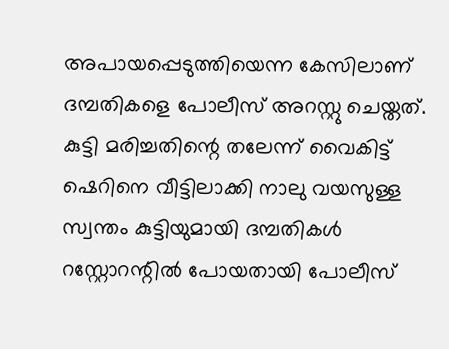അപായപ്പെടുത്തിയെന്ന കേസിലാണ് ദമ്പതികളെ പോലീസ് അറസ്റ്റു ചെയ്തത്. കുട്ടി മരിച്ചതിന്റെ തലേന്ന് വൈകിട്ട് ഷെറിനെ വീട്ടിലാക്കി നാലു വയസുള്ള സ്വന്തം കുട്ടിയുമായി ദമ്പതികള്‍ റസ്റ്റോറന്റില്‍ പോയതായി പോലീസ്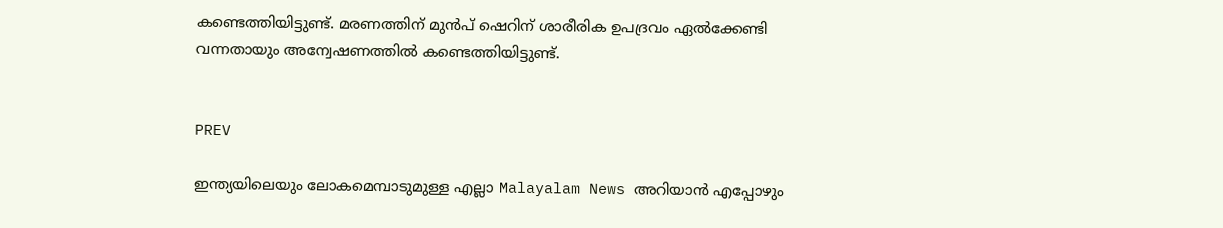കണ്ടെത്തിയിട്ടുണ്ട്. മരണത്തിന് മുന്‍പ് ഷെറിന് ശാരീരിക ഉപദ്രവം ഏല്‍ക്കേണ്ടി വന്നതായും അന്വേഷണത്തില്‍ കണ്ടെത്തിയിട്ടുണ്ട്.


PREV

ഇന്ത്യയിലെയും ലോകമെമ്പാടുമുള്ള എല്ലാ Malayalam News അറിയാൻ എപ്പോഴും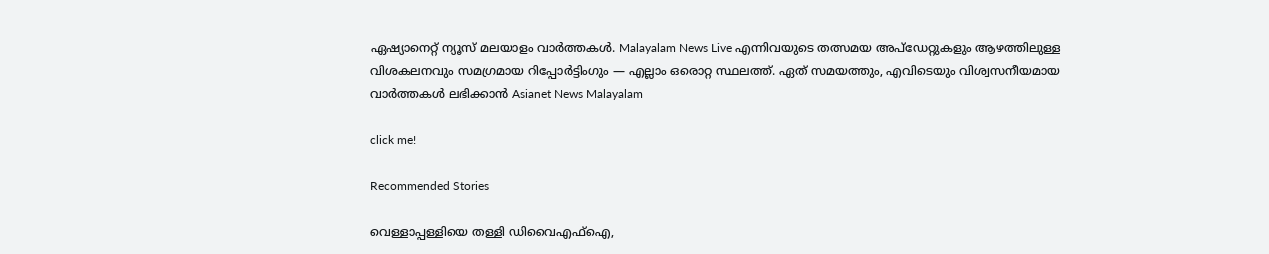ഏഷ്യാനെറ്റ് ന്യൂസ് മലയാളം വാർത്തകൾ. Malayalam News Live എന്നിവയുടെ തത്സമയ അപ്‌ഡേറ്റുകളും ആഴത്തിലുള്ള വിശകലനവും സമഗ്രമായ റിപ്പോർട്ടിംഗും — എല്ലാം ഒരൊറ്റ സ്ഥലത്ത്. ഏത് സമയത്തും, എവിടെയും വിശ്വസനീയമായ വാർത്തകൾ ലഭിക്കാൻ Asianet News Malayalam

click me!

Recommended Stories

വെള്ളാപ്പള്ളിയെ തള്ളി ഡിവൈഎഫ്ഐ,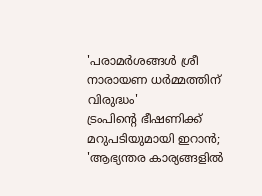'പരാമർശങ്ങൾ ശ്രീ നാരായണ ധർമ്മത്തിന് വിരുദ്ധം'
ട്രംപിന്റെ ഭീഷണിക്ക് മറുപടിയുമായി ഇറാൻ; 'ആഭ്യന്തര കാര്യങ്ങളിൽ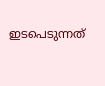ഇടപെടുന്നത്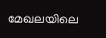മേഖലയിലെ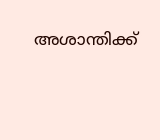അശാന്തിക്ക്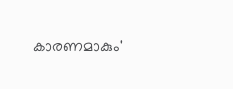കാരണമാകും'